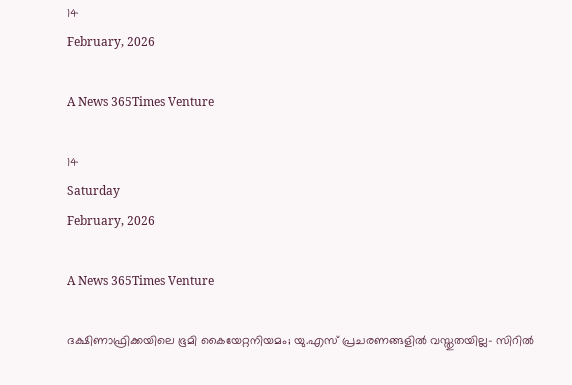14
February, 2026

A News 365Times Venture

14
Saturday
February, 2026

A News 365Times Venture

ദക്ഷിണാഫ്രിക്കയിലെ ഭൂമി കൈയേറ്റനിയമം; യു.എസ് പ്രചരണങ്ങളില്‍ വസ്തുതയില്ല- സിറില്‍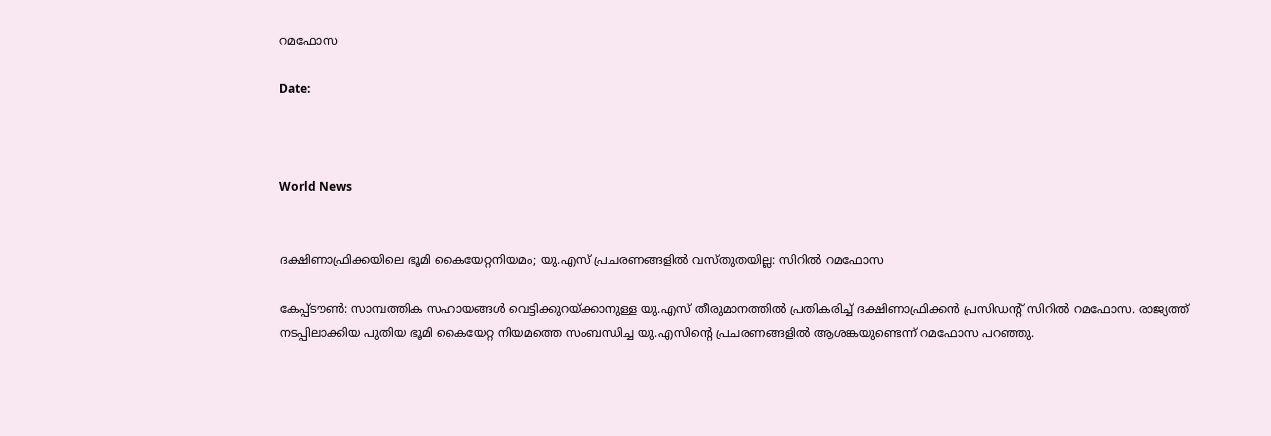റമഫോസ

Date:



World News


ദക്ഷിണാഫ്രിക്കയിലെ ഭൂമി കൈയേറ്റനിയമം; യു.എസ് പ്രചരണങ്ങളില്‍ വസ്തുതയില്ല: സിറില്‍ റമഫോസ

കേപ്പ്ടൗണ്‍: സാമ്പത്തിക സഹായങ്ങള്‍ വെട്ടിക്കുറയ്ക്കാനുള്ള യു.എസ് തീരുമാനത്തില്‍ പ്രതികരിച്ച് ദക്ഷിണാഫ്രിക്കന്‍ പ്രസിഡന്റ് സിറില്‍ റമഫോസ. രാജ്യത്ത് നടപ്പിലാക്കിയ പുതിയ ഭൂമി കൈയേറ്റ നിയമത്തെ സംബന്ധിച്ച യു.എസിന്റെ പ്രചരണങ്ങളില്‍ ആശങ്കയുണ്ടെന്ന് റമഫോസ പറഞ്ഞു.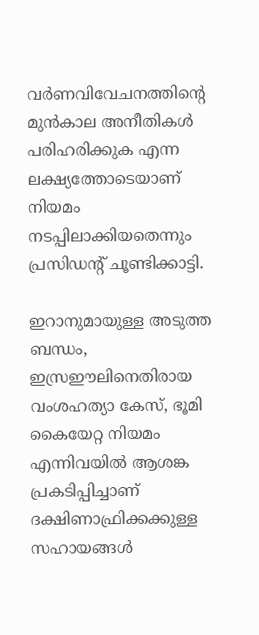വര്‍ണവിവേചനത്തിന്റെ മുന്‍കാല അനീതികള്‍ പരിഹരിക്കുക എന്ന ലക്ഷ്യത്തോടെയാണ് നിയമം നടപ്പിലാക്കിയതെന്നും പ്രസിഡന്റ് ചൂണ്ടിക്കാട്ടി.

ഇറാനുമായുള്ള അടുത്ത ബന്ധം, ഇസ്രഈലിനെതിരായ വംശഹത്യാ കേസ്, ഭൂമി കൈയേറ്റ നിയമം എന്നിവയില്‍ ആശങ്ക പ്രകടിപ്പിച്ചാണ് ദക്ഷിണാഫ്രിക്കക്കുള്ള സഹായങ്ങള്‍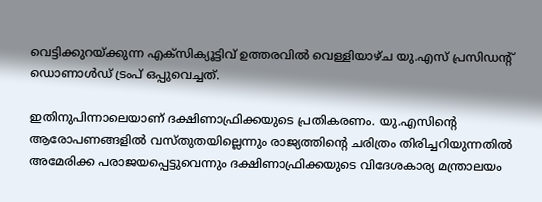വെട്ടിക്കുറയ്ക്കുന്ന എക്‌സിക്യൂട്ടിവ് ഉത്തരവില്‍ വെള്ളിയാഴ്ച യു.എസ് പ്രസിഡന്റ് ഡൊണാള്‍ഡ് ട്രംപ് ഒപ്പുവെച്ചത്.

ഇതിനുപിന്നാലെയാണ് ദക്ഷിണാഫ്രിക്കയുടെ പ്രതികരണം. യു.എസിന്റെ ആരോപണങ്ങളില്‍ വസ്തുതയില്ലെന്നും രാജ്യത്തിന്റെ ചരിത്രം തിരിച്ചറിയുന്നതില്‍ അമേരിക്ക പരാജയപ്പെട്ടുവെന്നും ദക്ഷിണാഫ്രിക്കയുടെ വിദേശകാര്യ മന്ത്രാലയം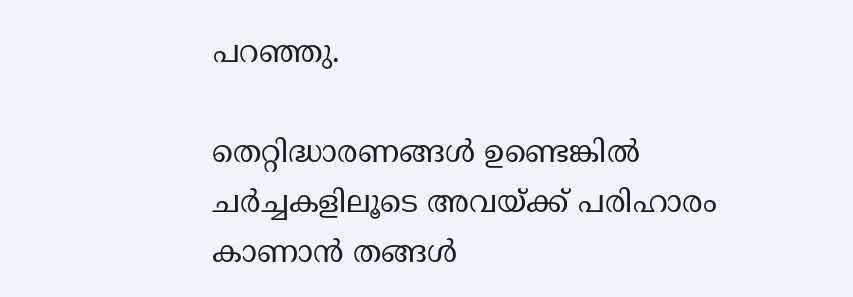പറഞ്ഞു.

തെറ്റിദ്ധാരണങ്ങള്‍ ഉണ്ടെങ്കില്‍ ചര്‍ച്ചകളിലൂടെ അവയ്ക്ക് പരിഹാരം കാണാന്‍ തങ്ങള്‍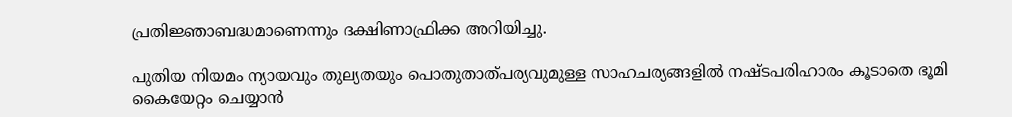പ്രതിജ്ഞാബദ്ധമാണെന്നും ദക്ഷിണാഫ്രിക്ക അറിയിച്ചു.

പുതിയ നിയമം ന്യായവും തുല്യതയും പൊതുതാത്പര്യവുമുള്ള സാഹചര്യങ്ങളില്‍ നഷ്ടപരിഹാരം കൂടാതെ ഭൂമി കൈയേറ്റം ചെയ്യാന്‍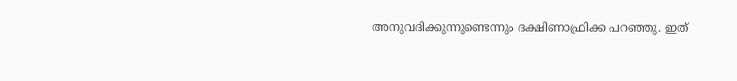അനുവദിക്കുന്നുണ്ടെന്നും ദക്ഷിണാഫ്രിക്ക പറഞ്ഞു. ഇത്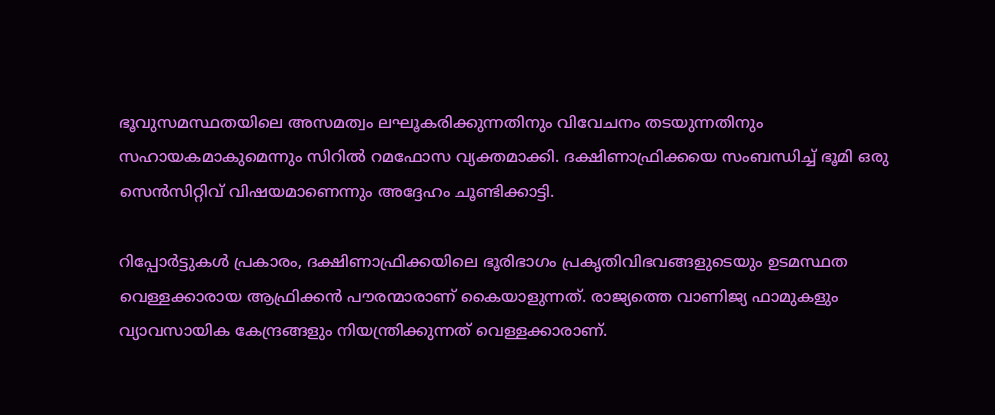ഭൂവുസമസ്ഥതയിലെ അസമത്വം ലഘൂകരിക്കുന്നതിനും വിവേചനം തടയുന്നതിനും സഹായകമാകുമെന്നും സിറില്‍ റമഫോസ വ്യക്തമാക്കി. ദക്ഷിണാഫ്രിക്കയെ സംബന്ധിച്ച് ഭൂമി ഒരു സെന്‍സിറ്റിവ് വിഷയമാണെന്നും അദ്ദേഹം ചൂണ്ടിക്കാട്ടി.

റിപ്പോര്‍ട്ടുകള്‍ പ്രകാരം, ദക്ഷിണാഫ്രിക്കയിലെ ഭൂരിഭാഗം പ്രകൃതിവിഭവങ്ങളുടെയും ഉടമസ്ഥത വെള്ളക്കാരായ ആഫ്രിക്കന്‍ പൗരന്മാരാണ് കൈയാളുന്നത്. രാജ്യത്തെ വാണിജ്യ ഫാമുകളും വ്യാവസായിക കേന്ദ്രങ്ങളും നിയന്ത്രിക്കുന്നത് വെള്ളക്കാരാണ്.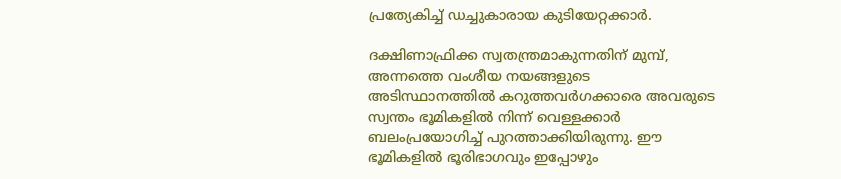പ്രത്യേകിച്ച് ഡച്ചുകാരായ കുടിയേറ്റക്കാര്‍.

ദക്ഷിണാഫ്രിക്ക സ്വതന്ത്രമാകുന്നതിന് മുമ്പ്, അന്നത്തെ വംശീയ നയങ്ങളുടെ അടിസ്ഥാനത്തില്‍ കറുത്തവര്‍ഗക്കാരെ അവരുടെ സ്വന്തം ഭൂമികളില്‍ നിന്ന് വെള്ളക്കാര്‍ ബലംപ്രയോഗിച്ച് പുറത്താക്കിയിരുന്നു. ഈ ഭൂമികളില്‍ ഭൂരിഭാഗവും ഇപ്പോഴും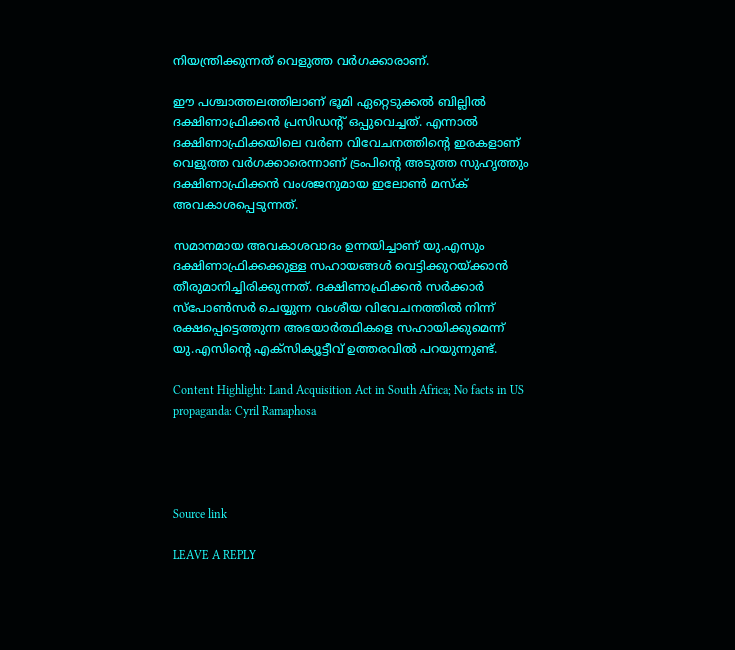നിയന്ത്രിക്കുന്നത് വെളുത്ത വര്‍ഗക്കാരാണ്.

ഈ പശ്ചാത്തലത്തിലാണ് ഭൂമി ഏറ്റെടുക്കല്‍ ബില്ലില്‍ ദക്ഷിണാഫ്രിക്കന്‍ പ്രസിഡന്റ് ഒപ്പുവെച്ചത്. എന്നാല്‍ ദക്ഷിണാഫ്രിക്കയിലെ വര്‍ണ വിവേചനത്തിന്റെ ഇരകളാണ് വെളുത്ത വര്‍ഗക്കാരെന്നാണ് ട്രംപിന്റെ അടുത്ത സുഹൃത്തും ദക്ഷിണാഫ്രിക്കന്‍ വംശജനുമായ ഇലോണ്‍ മസ്‌ക് അവകാശപ്പെടുന്നത്.

സമാനമായ അവകാശവാദം ഉന്നയിച്ചാണ് യു.എസും ദക്ഷിണാഫ്രിക്കക്കുള്ള സഹായങ്ങള്‍ വെട്ടിക്കുറയ്ക്കാന്‍ തീരുമാനിച്ചിരിക്കുന്നത്. ദക്ഷിണാഫ്രിക്കന്‍ സര്‍ക്കാര്‍ സ്പോണ്‍സര്‍ ചെയ്യുന്ന വംശീയ വിവേചനത്തില്‍ നിന്ന് രക്ഷപ്പെട്ടെത്തുന്ന അഭയാര്‍ത്ഥികളെ സഹായിക്കുമെന്ന് യു.എസിന്റെ എക്‌സിക്യൂട്ടീവ് ഉത്തരവില്‍ പറയുന്നുണ്ട്.

Content Highlight: Land Acquisition Act in South Africa; No facts in US propaganda: Cyril Ramaphosa




Source link

LEAVE A REPLY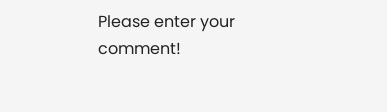Please enter your comment!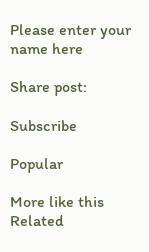Please enter your name here

Share post:

Subscribe

Popular

More like this
Related